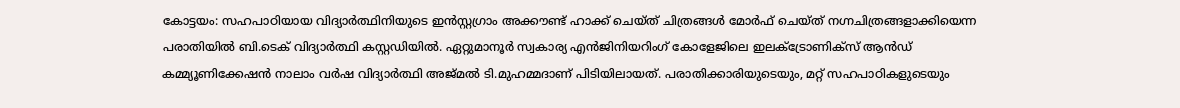കോട്ടയം: സഹപാഠിയായ വിദ്യാർത്ഥിനിയുടെ ഇൻസ്റ്റഗ്രാം അക്കൗണ്ട് ഹാക്ക് ചെയ്ത് ചിത്രങ്ങൾ മോർഫ് ചെയ്ത് നഗ്നചിത്രങ്ങളാക്കിയെന്ന പരാതിയിൽ ബി.ടെക് വിദ്യാർത്ഥി കസ്റ്റഡിയിൽ. ഏറ്റുമാനൂർ സ്വകാര്യ എൻജിനിയറിംഗ് കോളേജിലെ ഇലക്ട്രോണിക്സ് ആൻഡ് കമ്മ്യൂണിക്കേഷൻ നാലാം വർഷ വിദ്യാർത്ഥി അജ്മൽ ടി.മുഹമ്മദാണ് പിടിയിലായത്. പരാതിക്കാരിയുടെയും, മറ്റ് സഹപാഠികളുടെയും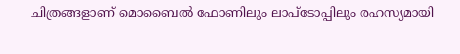ചിത്രങ്ങളാണ് മൊബൈൽ ഫോണിലും ലാപ്ടോപ്പിലും രഹസ്യമായി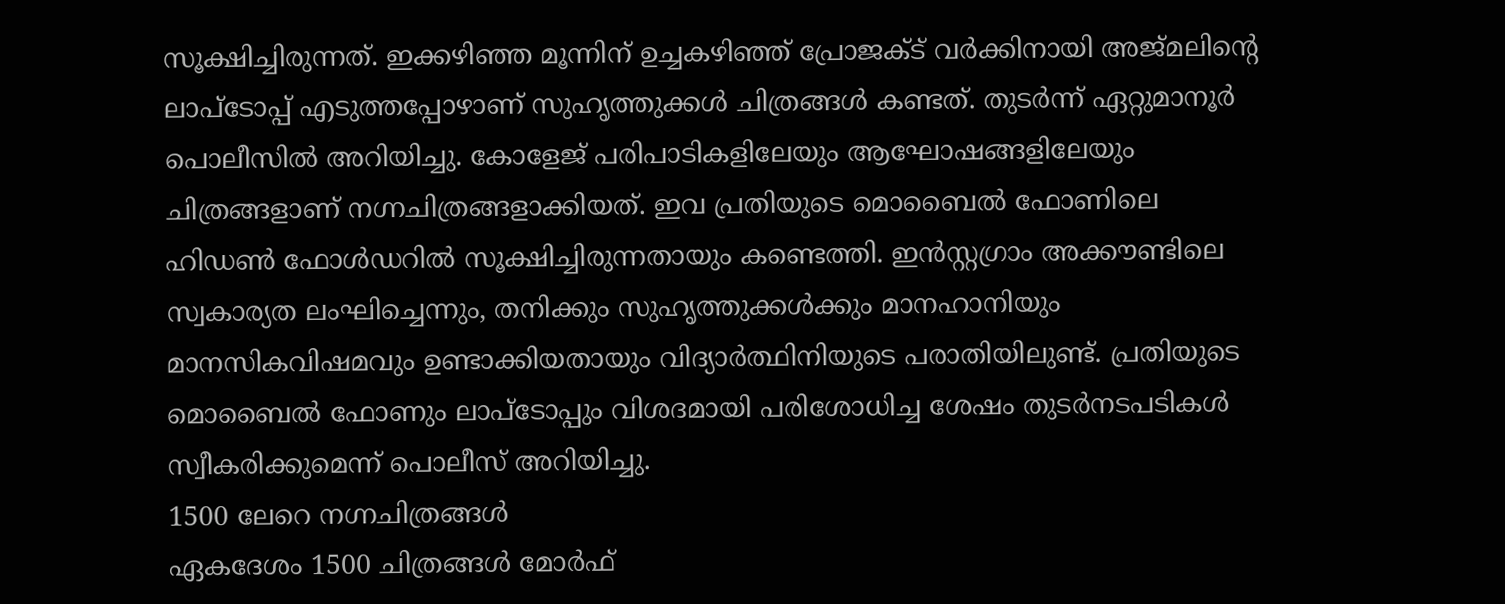സൂക്ഷിച്ചിരുന്നത്. ഇക്കഴിഞ്ഞ മൂന്നിന് ഉച്ചകഴിഞ്ഞ് പ്രോജക്ട് വർക്കിനായി അജ്മലിൻ്റെ ലാപ്ടോപ്പ് എടുത്തപ്പോഴാണ് സുഹൃത്തുക്കൾ ചിത്രങ്ങൾ കണ്ടത്. തുടർന്ന് ഏറ്റുമാനൂർ പൊലീസിൽ അറിയിച്ചു. കോളേജ് പരിപാടികളിലേയും ആഘോഷങ്ങളിലേയും ചിത്രങ്ങളാണ് നഗ്നചിത്രങ്ങളാക്കിയത്. ഇവ പ്രതിയുടെ മൊബൈൽ ഫോണിലെ ഹിഡൺ ഫോൾഡറിൽ സൂക്ഷിച്ചിരുന്നതായും കണ്ടെത്തി. ഇൻസ്റ്റഗ്രാം അക്കൗണ്ടിലെ സ്വകാര്യത ലംഘിച്ചെന്നും, തനിക്കും സുഹൃത്തുക്കൾക്കും മാനഹാനിയും മാനസികവിഷമവും ഉണ്ടാക്കിയതായും വിദ്യാർത്ഥിനിയുടെ പരാതിയിലുണ്ട്. പ്രതിയുടെ മൊബൈൽ ഫോണും ലാപ്ടോപ്പും വിശദമായി പരിശോധിച്ച ശേഷം തുടർനടപടികൾ സ്വീകരിക്കുമെന്ന് പൊലീസ് അറിയിച്ചു.
1500 ലേറെ നഗ്നചിത്രങ്ങൾ
ഏകദേശം 1500 ചിത്രങ്ങൾ മോർഫ്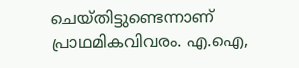ചെയ്തിട്ടുണ്ടെന്നാണ് പ്രാഥമികവിവരം. എ.ഐ,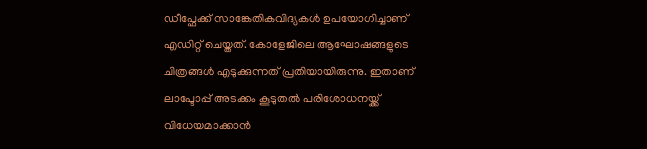ഡീപ്ഫേക്ക് സാങ്കേതികവിദ്യകൾ ഉപയോഗിച്ചാണ് എഡിറ്റ് ചെയ്തത്. കോളേജിലെ ആഘോഷങ്ങളുടെ ചിത്രങ്ങൾ എടുക്കുന്നത് പ്രതിയായിരുന്നു. ഇതാണ് ലാപ്ടോപ്പ് അടക്കം കൂടുതൽ പരിശോധനയ്ക്ക് വിധേയമാക്കാൻ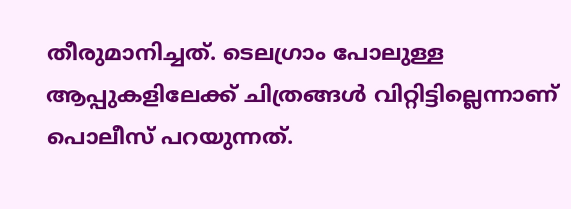തീരുമാനിച്ചത്. ടെലഗ്രാം പോലുള്ള ആപ്പുകളിലേക്ക് ചിത്രങ്ങൾ വിറ്റിട്ടില്ലെന്നാണ് പൊലീസ് പറയുന്നത്.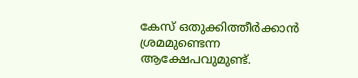കേസ് ഒതുക്കിത്തീർക്കാൻ ശ്രമമുണ്ടെന്ന ആക്ഷേപവുമുണ്ട്.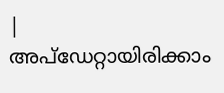|
അപ്ഡേറ്റായിരിക്കാം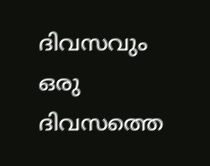ദിവസവും
ഒരു ദിവസത്തെ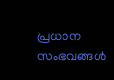പ്രധാന സംഭവങ്ങൾ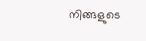നിങ്ങളുടെ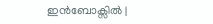ഇൻബോക്സിൽ |